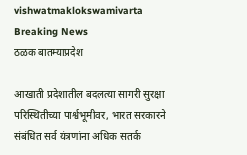vishwatmaklokswamivarta
Breaking News
ठळक बातम्याप्रदेश

आखाती प्रदेशातील बदलत्या सागरी सुरक्षा परिस्थितीच्या पार्श्वभूमीवर, भारत सरकारने संबंधित सर्व यंत्रणांना अधिक सतर्क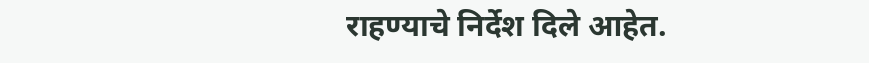राहण्याचे निर्देश दिले आहेत.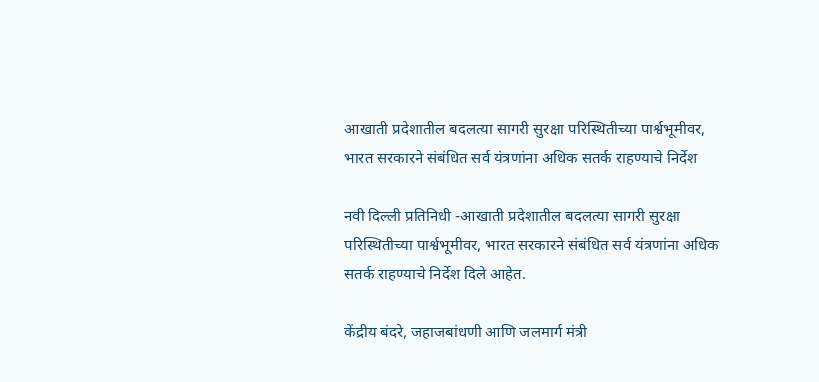आखाती प्रदेशातील बदलत्या सागरी सुरक्षा परिस्थितीच्या पार्श्वभूमीवर, भारत सरकारने संबंधित सर्व यंत्रणांना अधिक सतर्क राहण्याचे निर्देश

नवी दिल्ली प्रतिनिधी -आखाती प्रदेशातील बदलत्या सागरी सुरक्षा परिस्थितीच्या पार्श्वभूमीवर, भारत सरकारने संबंधित सर्व यंत्रणांना अधिक सतर्क राहण्याचे निर्देश दिले आहेत.

केंद्रीय बंदरे, जहाजबांधणी आणि जलमार्ग मंत्री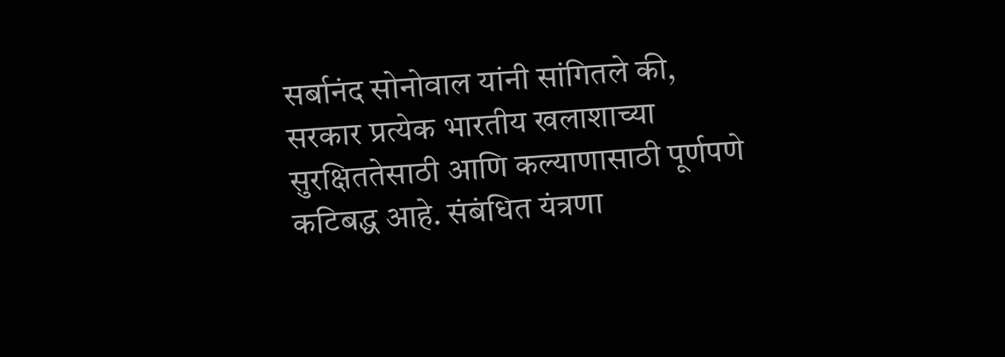सर्बानंद सोनोवाल यांनी सांगितले की, सरकार प्रत्येक भारतीय खलाशाच्या सुरक्षिततेसाठी आणि कल्याणासाठी पूर्णपणे कटिबद्ध आहे. संबंधित यंत्रणा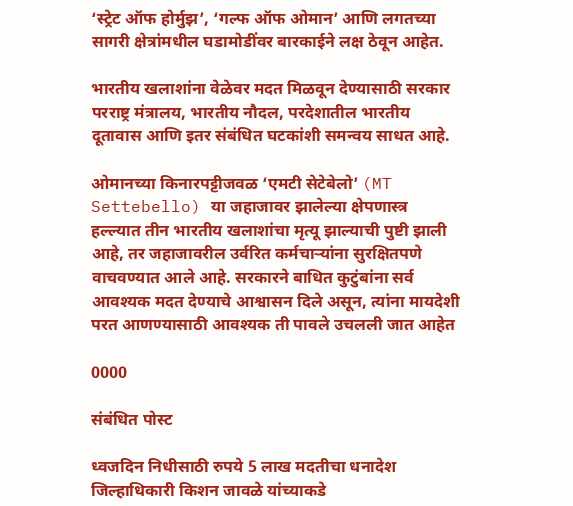‘स्ट्रेट ऑफ होर्मुझ’, ‘गल्फ ऑफ ओमान’ आणि लगतच्या सागरी क्षेत्रांमधील घडामोडींवर बारकाईने लक्ष ठेवून आहेत.

भारतीय खलाशांना वेळेवर मदत मिळवून देण्यासाठी सरकार परराष्ट्र मंत्रालय, भारतीय नौदल, परदेशातील भारतीय दूतावास आणि इतर संबंधित घटकांशी समन्वय साधत आहे.

ओमानच्या किनारपट्टीजवळ ‘एमटी सेटेबेलो’ (MT Settebello) या जहाजावर झालेल्या क्षेपणास्त्र हल्ल्यात तीन भारतीय खलाशांचा मृत्यू झाल्याची पुष्टी झाली आहे, तर जहाजावरील उर्वरित कर्मचाऱ्यांना सुरक्षितपणे वाचवण्यात आले आहे. सरकारने बाधित कुटुंबांना सर्व आवश्यक मदत देण्याचे आश्वासन दिले असून, त्यांना मायदेशी परत आणण्यासाठी आवश्यक ती पावले उचलली जात आहेत

0000

संबंधित पोस्ट

ध्वजदिन निधीसाठी रुपये 5 लाख मदतीचा धनादेश जिल्हाधिकारी किशन जावळे यांच्याकडे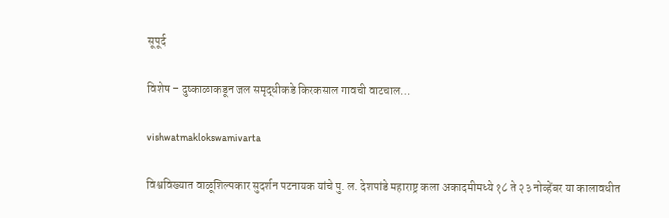सूपूर्द

विशेष – दुष्काळाकडून जल समृद्धीकडे किरकसाल गावची वाटचाल…

vishwatmaklokswamivarta

विश्वविख्यात वाळूशिल्पकार सुदर्शन पटनायक यांचे पु. ल. देशपांडे महाराष्ट्र कला अकादमीमध्ये १८ ते २३ नोव्हेंबर या कालावधीत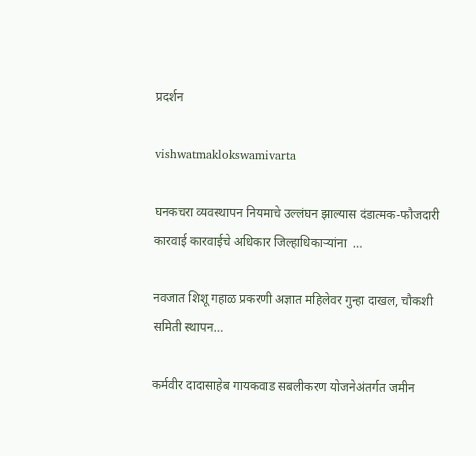प्रदर्शन

vishwatmaklokswamivarta

घनकचरा व्यवस्थापन नियमाचे उल्लंघन झाल्यास दंडात्मक-फौजदारी कारवाई कारवाईचे अधिकार जिल्हाधिकाऱ्यांना  …

नवजात शिशू गहाळ प्रकरणी अज्ञात महिलेवर गुन्हा दाखल, चौकशी समिती स्थापन…

कर्मवीर दादासाहेब गायकवाड सबलीकरण योजनेअंतर्गत जमीन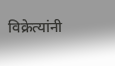विक्रेत्यांनी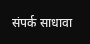संपर्क साधावा